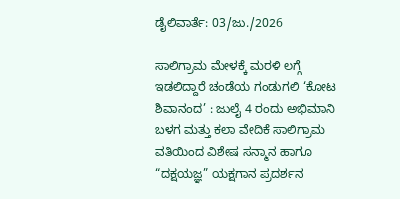ಡೈಲಿವಾರ್ತೆ: 03/ಜು./2026

ಸಾಲಿಗ್ರಾಮ ಮೇಳಕ್ಕೆ ಮರಳಿ ಲಗ್ಗೆ ಇಡಲಿದ್ದಾರೆ ಚಂಡೆಯ ಗಂಡುಗಲಿ ‘ಕೋಟ ಶಿವಾನಂದ’ : ಜುಲೈ 4 ರಂದು ಅಭಿಮಾನಿ ಬಳಗ ಮತ್ತು ಕಲಾ ವೇದಿಕೆ ಸಾಲಿಗ್ರಾಮ ವತಿಯಿಂದ ವಿಶೇಷ ಸನ್ಮಾನ ಹಾಗೂ “ದಕ್ಷಯಜ್ಞ” ಯಕ್ಷಗಾನ ಪ್ರದರ್ಶನ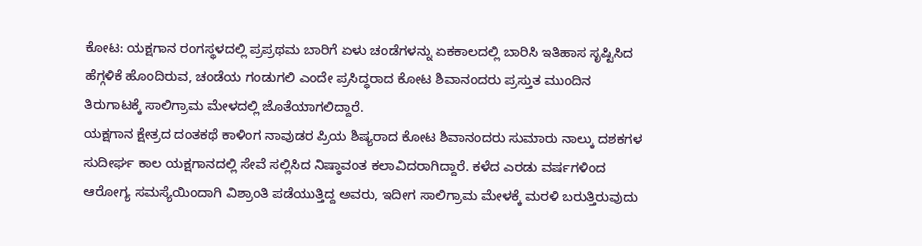ಕೋಟ: ಯಕ್ಷಗಾನ ರಂಗಸ್ಥಳದಲ್ಲಿ ಪ್ರಪ್ರಥಮ ಬಾರಿಗೆ ಏಳು ಚಂಡೆಗಳನ್ನು ಏಕಕಾಲದಲ್ಲಿ ಬಾರಿಸಿ ಇತಿಹಾಸ ಸೃಷ್ಟಿಸಿದ ಹೆಗ್ಗಳಿಕೆ ಹೊಂದಿರುವ, ಚಂಡೆಯ ಗಂಡುಗಲಿ ಎಂದೇ ಪ್ರಸಿದ್ಧರಾದ ಕೋಟ ಶಿವಾನಂದರು ಪ್ರಸ್ತುತ ಮುಂದಿನ ತಿರುಗಾಟಕ್ಕೆ ಸಾಲಿಗ್ರಾಮ ಮೇಳದಲ್ಲಿ ಜೊತೆಯಾಗಲಿದ್ದಾರೆ.
ಯಕ್ಷಗಾನ ಕ್ಷೇತ್ರದ ದಂತಕಥೆ ಕಾಳಿಂಗ ನಾವುಡರ ಪ್ರಿಯ ಶಿಷ್ಯರಾದ ಕೋಟ ಶಿವಾನಂದರು ಸುಮಾರು ನಾಲ್ಕು ದಶಕಗಳ ಸುದೀರ್ಘ ಕಾಲ ಯಕ್ಷಗಾನದಲ್ಲಿ ಸೇವೆ ಸಲ್ಲಿಸಿದ ನಿಷ್ಠಾವಂತ ಕಲಾವಿದರಾಗಿದ್ದಾರೆ. ಕಳೆದ ಎರಡು ವರ್ಷಗಳಿಂದ ಆರೋಗ್ಯ ಸಮಸ್ಯೆಯಿಂದಾಗಿ ವಿಶ್ರಾಂತಿ ಪಡೆಯುತ್ತಿದ್ದ ಅವರು, ಇದೀಗ ಸಾಲಿಗ್ರಾಮ ಮೇಳಕ್ಕೆ ಮರಳಿ ಬರುತ್ತಿರುವುದು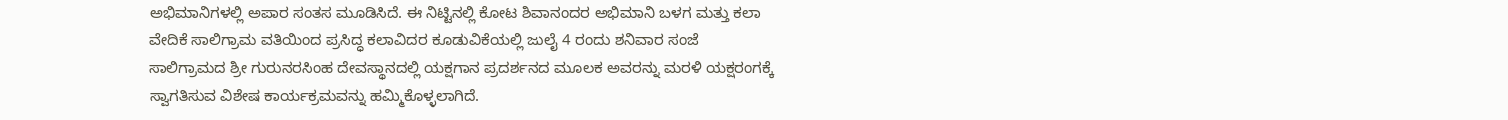ಅಭಿಮಾನಿಗಳಲ್ಲಿ ಅಪಾರ ಸಂತಸ ಮೂಡಿಸಿದೆ. ಈ ನಿಟ್ಟಿನಲ್ಲಿ ಕೋಟ ಶಿವಾನಂದರ ಅಭಿಮಾನಿ ಬಳಗ ಮತ್ತು ಕಲಾ ವೇದಿಕೆ ಸಾಲಿಗ್ರಾಮ ವತಿಯಿಂದ ಪ್ರಸಿದ್ಧ ಕಲಾವಿದರ ಕೂಡುವಿಕೆಯಲ್ಲಿ ಜುಲೈ 4 ರಂದು ಶನಿವಾರ ಸಂಜೆ ಸಾಲಿಗ್ರಾಮದ ಶ್ರೀ ಗುರುನರಸಿಂಹ ದೇವಸ್ಥಾನದಲ್ಲಿ ಯಕ್ಷಗಾನ ಪ್ರದರ್ಶನದ ಮೂಲಕ ಅವರನ್ನು ಮರಳಿ ಯಕ್ಷರಂಗಕ್ಕೆ ಸ್ವಾಗತಿಸುವ ವಿಶೇಷ ಕಾರ್ಯಕ್ರಮವನ್ನು ಹಮ್ಮಿಕೊಳ್ಳಲಾಗಿದೆ.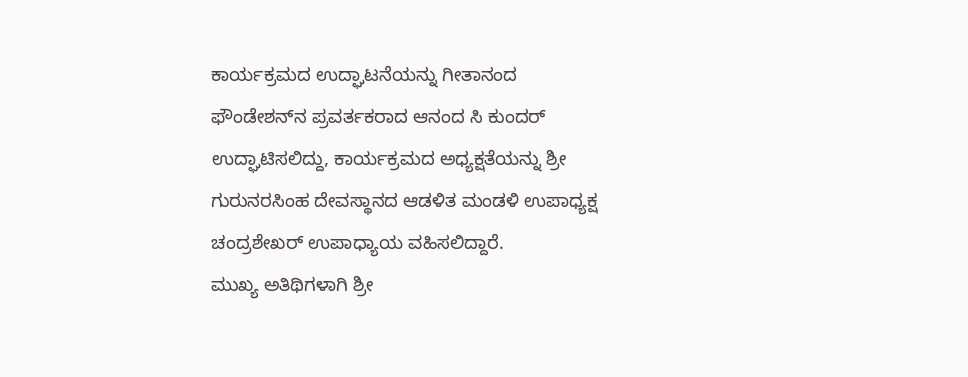ಕಾರ್ಯಕ್ರಮದ ಉದ್ಘಾಟನೆಯನ್ನು ಗೀತಾನಂದ ಫೌಂಡೇಶನ್‌ನ ಪ್ರವರ್ತಕರಾದ ಆನಂದ ಸಿ ಕುಂದರ್ ಉದ್ಘಾಟಿಸಲಿದ್ದು, ಕಾರ್ಯಕ್ರಮದ ಅಧ್ಯಕ್ಷತೆಯನ್ನು ಶ್ರೀ ಗುರುನರಸಿಂಹ ದೇವಸ್ಥಾನದ ಆಡಳಿತ ಮಂಡಳಿ ಉಪಾಧ್ಯಕ್ಷ ಚಂದ್ರಶೇಖರ್ ಉಪಾಧ್ಯಾಯ ವಹಿಸಲಿದ್ದಾರೆ.
ಮುಖ್ಯ ಅತಿಥಿಗಳಾಗಿ ಶ್ರೀ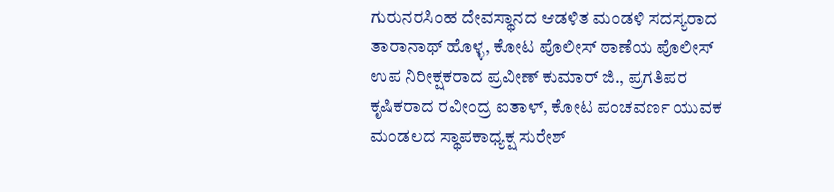ಗುರುನರಸಿಂಹ ದೇವಸ್ಥಾನದ ಆಡಳಿತ ಮಂಡಳಿ ಸದಸ್ಯರಾದ ತಾರಾನಾಥ್ ಹೊಳ್ಳ, ಕೋಟ ಪೊಲೀಸ್ ಠಾಣೆಯ ಪೊಲೀಸ್ ಉಪ ನಿರೀಕ್ಷಕರಾದ ಪ್ರವೀಣ್ ಕುಮಾರ್ ಜಿ., ಪ್ರಗತಿಪರ ಕೃಷಿಕರಾದ ರವೀಂದ್ರ ಐತಾಳ್, ಕೋಟ ಪಂಚವರ್ಣ ಯುವಕ ಮಂಡಲದ ಸ್ಥಾಪಕಾಧ್ಯಕ್ಷ ಸುರೇಶ್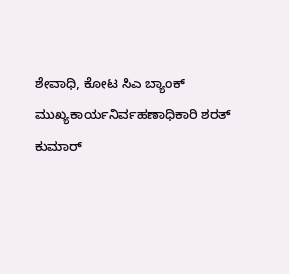ಶೇವಾಧಿ, ಕೋಟ ಸಿಎ ಬ್ಯಾಂಕ್ ಮುಖ್ಯಕಾರ್ಯನಿರ್ವಹಣಾಧಿಕಾರಿ ಶರತ್ ಕುಮಾರ್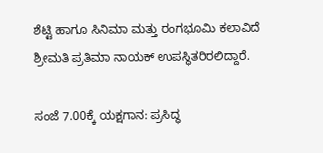ಶೆಟ್ಟಿ ಹಾಗೂ ಸಿನಿಮಾ ಮತ್ತು ರಂಗಭೂಮಿ ಕಲಾವಿದೆ ಶ್ರೀಮತಿ ಪ್ರತಿಮಾ ನಾಯಕ್ ಉಪಸ್ಥಿತರಿರಲಿದ್ದಾರೆ.

ಸಂಜೆ 7.00ಕ್ಕೆ ಯಕ್ಷಗಾನ: ಪ್ರಸಿದ್ಧ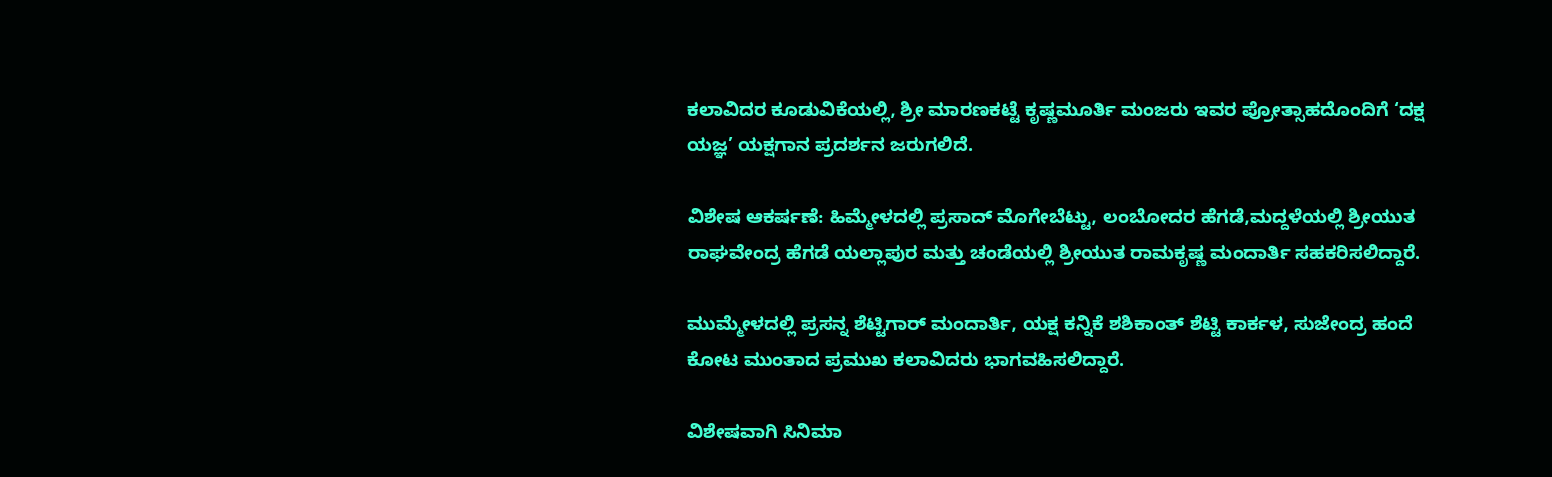ಕಲಾವಿದರ ಕೂಡುವಿಕೆಯಲ್ಲಿ, ಶ್ರೀ ಮಾರಣಕಟ್ಟೆ ಕೃಷ್ಣಮೂರ್ತಿ ಮಂಜರು ಇವರ ಪ್ರೋತ್ಸಾಹದೊಂದಿಗೆ ‘ದಕ್ಷ ಯಜ್ಞ’ ಯಕ್ಷಗಾನ ಪ್ರದರ್ಶನ ಜರುಗಲಿದೆ.

ವಿಶೇಷ ಆಕರ್ಷಣೆ: ಹಿಮ್ಮೇಳದಲ್ಲಿ ಪ್ರಸಾದ್ ಮೊಗೇಬೆಟ್ಟು, ಲಂಬೋದರ ಹೆಗಡೆ,ಮದ್ದಳೆಯಲ್ಲಿ ಶ್ರೀಯುತ ರಾಘವೇಂದ್ರ ಹೆಗಡೆ ಯಲ್ಲಾಪುರ ಮತ್ತು ಚಂಡೆಯಲ್ಲಿ ಶ್ರೀಯುತ ರಾಮಕೃಷ್ಣ ಮಂದಾರ್ತಿ ಸಹಕರಿಸಲಿದ್ದಾರೆ.

ಮುಮ್ಮೇಳದಲ್ಲಿ ಪ್ರಸನ್ನ ಶೆಟ್ಟಿಗಾರ್ ಮಂದಾರ್ತಿ, ಯಕ್ಷ ಕನ್ನಿಕೆ ಶಶಿಕಾಂತ್ ಶೆಟ್ಟಿ ಕಾರ್ಕಳ, ಸುಜೇಂದ್ರ ಹಂದೆ ಕೋಟ ಮುಂತಾದ ಪ್ರಮುಖ ಕಲಾವಿದರು ಭಾಗವಹಿಸಲಿದ್ದಾರೆ.

ವಿಶೇಷವಾಗಿ ಸಿನಿಮಾ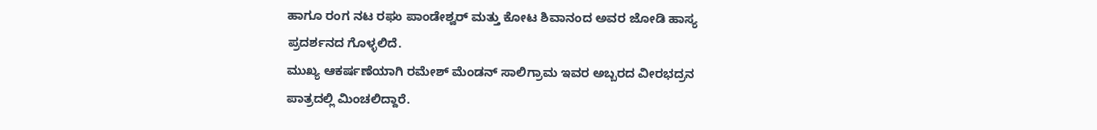ಹಾಗೂ ರಂಗ ನಟ ರಘು ಪಾಂಡೇಶ್ವರ್ ಮತ್ತು ಕೋಟ ಶಿವಾನಂದ ಅವರ ಜೋಡಿ ಹಾಸ್ಯ ಪ್ರದರ್ಶನದ ಗೊಳ್ಳಲಿದೆ.
ಮುಖ್ಯ ಆಕರ್ಷಣೆಯಾಗಿ ರಮೇಶ್ ಮೆಂಡನ್ ಸಾಲಿಗ್ರಾಮ ಇವರ ಅಬ್ಬರದ ವೀರಭದ್ರನ ಪಾತ್ರದಲ್ಲಿ ಮಿಂಚಲಿದ್ದಾರೆ.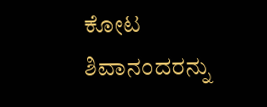ಕೋಟ ಶಿವಾನಂದರನ್ನು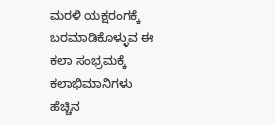ಮರಳಿ ಯಕ್ಷರಂಗಕ್ಕೆ ಬರಮಾಡಿಕೊಳ್ಳುವ ಈ ಕಲಾ ಸಂಭ್ರಮಕ್ಕೆ ಕಲಾಭಿಮಾನಿಗಳು ಹೆಚ್ಚಿನ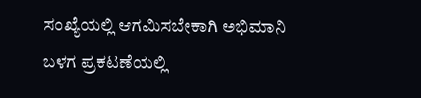ಸಂಖ್ಯೆಯಲ್ಲಿ ಆಗಮಿಸಬೇಕಾಗಿ ಅಭಿಮಾನಿ ಬಳಗ ಪ್ರಕಟಣೆಯಲ್ಲಿ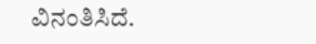ವಿನಂತಿಸಿದೆ.